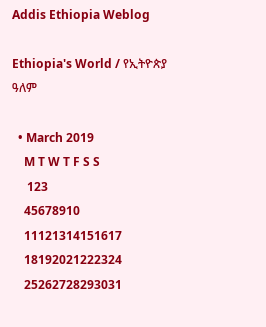Addis Ethiopia Weblog

Ethiopia's World / የኢትዮጵያ ዓለም

  • March 2019
    M T W T F S S
     123
    45678910
    11121314151617
    18192021222324
    25262728293031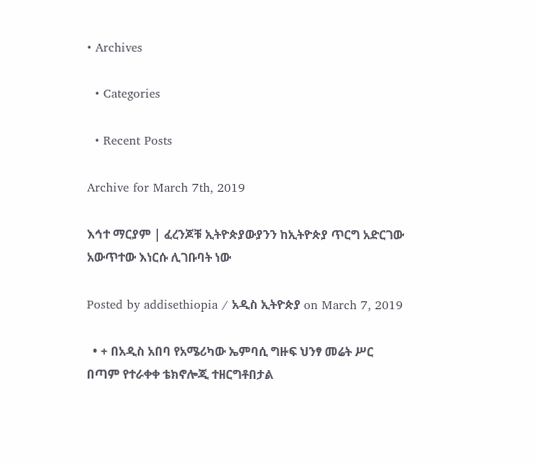• Archives

  • Categories

  • Recent Posts

Archive for March 7th, 2019

እኅተ ማርያም | ፈረንጆቹ ኢትዮጵያውያንን ከኢትዮጵያ ጥርግ አድርገው አውጥተው እነርሱ ሊገቡባት ነው

Posted by addisethiopia / አዲስ ኢትዮጵያ on March 7, 2019

  • + በአዲስ አበባ የአሜሪካው ኤምባሲ ግዙፍ ህንፃ መሬት ሥር በጣም የተራቀቀ ቴክኖሎጂ ተዘርግቶበታል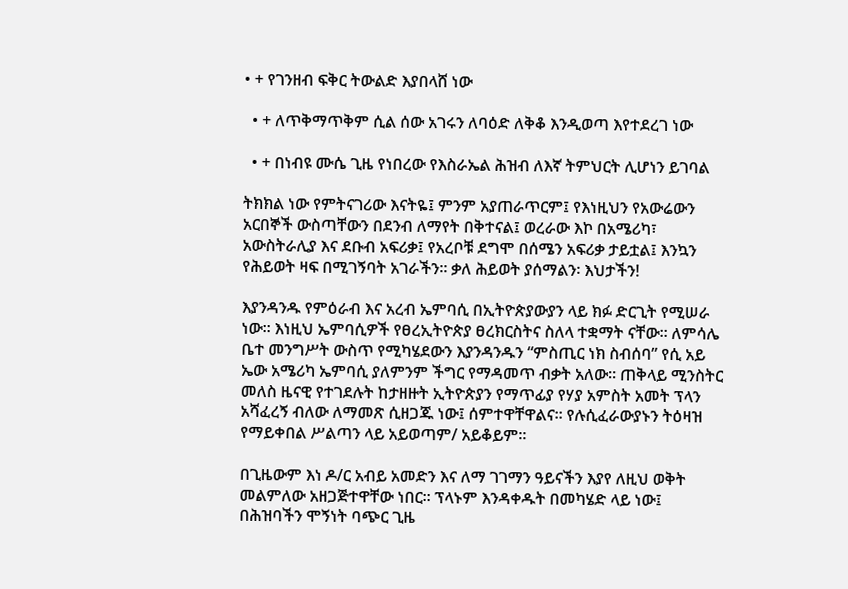• + የገንዘብ ፍቅር ትውልድ እያበላሸ ነው

  • + ለጥቅማጥቅም ሲል ሰው አገሩን ለባዕድ ለቅቆ እንዲወጣ እየተደረገ ነው

  • + በነብዩ ሙሴ ጊዜ የነበረው የእስራኤል ሕዝብ ለእኛ ትምህርት ሊሆነን ይገባል

ትክክል ነው የምትናገሪው እናትዬ፤ ምንም አያጠራጥርም፤ የእነዚህን የአውሬውን አርበኞች ውስጣቸውን በደንብ ለማየት በቅተናል፤ ወረራው እኮ በአሜሪካ፣ አውስትራሊያ እና ደቡብ አፍሪቃ፤ የአረቦቹ ደግሞ በሰሜን አፍሪቃ ታይቷል፤ እንኳን የሕይወት ዛፍ በሚገኝባት አገራችን። ቃለ ሕይወት ያሰማልን፡ እህታችን!

እያንዳንዱ የምዕራብ እና አረብ ኤምባሲ በኢትዮጵያውያን ላይ ክፉ ድርጊት የሚሠራ ነው። እነዚህ ኤምባሲዎች የፀረኢትዮጵያ ፀረክርስትና ስለላ ተቋማት ናቸው። ለምሳሌ ቤተ መንግሥት ውስጥ የሚካሄደውን እያንዳንዱን “ምስጢር ነክ ስብሰባ” የሲ አይ ኤው አሜሪካ ኤምባሲ ያለምንም ችግር የማዳመጥ ብቃት አለው። ጠቅላይ ሚንስትር መለስ ዜናዊ የተገደሉት ከታዘዙት ኢትዮጵያን የማጥፊያ የሃያ አምስት አመት ፕላን አሻፈረኝ ብለው ለማመጽ ሲዘጋጁ ነው፤ ሰምተዋቸዋልና። የሉሲፈራውያኑን ትዕዛዝ የማይቀበል ሥልጣን ላይ አይወጣም/ አይቆይም።

በጊዜውም እነ ዶ/ር አብይ አመድን እና ለማ ገገማን ዓይናችን እያየ ለዚህ ወቅት መልምለው አዘጋጅተዋቸው ነበር። ፕላኑም እንዳቀዱት በመካሄድ ላይ ነው፤ በሕዝባችን ሞኝነት ባጭር ጊዜ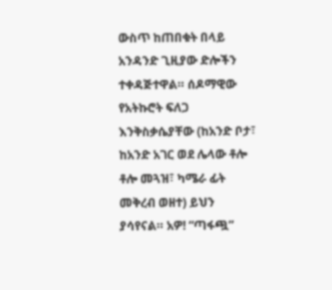ውስጥ ከጠበቁት በላይ አንዳንድ ጊዚያው ድሎችን ተቀዳጅተዋል። ሰዶማዊው የአትኩሮት ፍለጋ እንቅስቃሴያቸው (ከአንድ ቦታ፣ ከአንድ አገር ወደ ሌላው ቶሎ ቶሎ መጓዝ፣ ካሜራ ፊት መቅረብ ወዘተ) ይህን ያሳየናል። አዎ! “ጣፋጯ”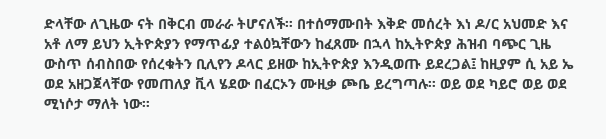ድላቸው ለጊዜው ናት በቅርብ መራራ ትሆናለች። በተሰማሙበት እቅድ መሰረት እነ ዶ/ር አህመድ እና አቶ ለማ ይህን ኢትዮጵያን የማጥፊያ ተልዕኳቸውን ከፈጸሙ በኋላ ከኢትዮጵያ ሕዝብ ባጭር ጊዜ ውስጥ ሰብስበው የሰረቁትን ቢሊየን ዶላር ይዘው ከኢትዮጵያ እንዲወጡ ይደረጋል፤ ከዚያም ሲ አይ ኤ ወደ አዘጋጀላቸው የመጠለያ ቪላ ሄደው በፈርኦን ሙዚቃ ጮቤ ይረግጣሉ። ወይ ወደ ካይሮ ወይ ወደ ሚነሶታ ማለት ነው።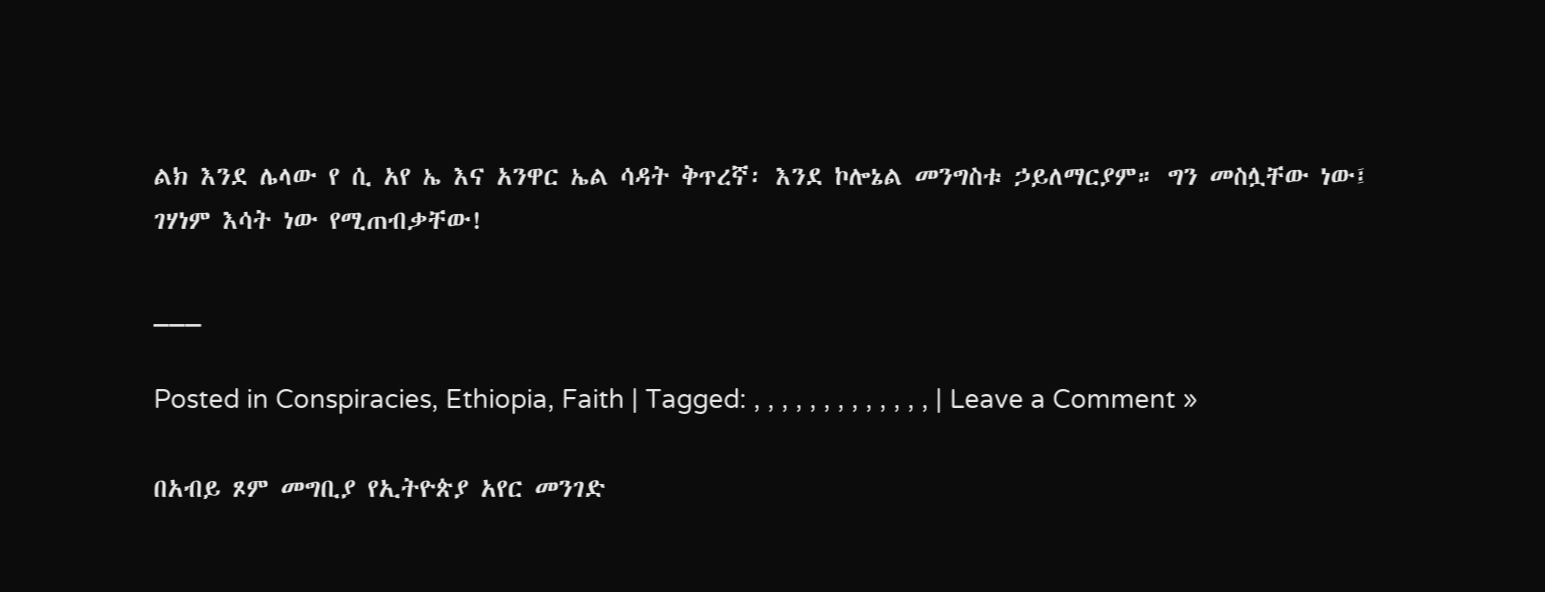ልክ እንደ ሌላው የ ሲ አየ ኤ እና አንዋር ኤል ሳዳት ቅጥረኛ፡ እንደ ኮሎኔል መንግስቱ ኃይለማርያም። ግን መስሏቸው ነው፤ ገሃነም እሳት ነው የሚጠብቃቸው!

___

Posted in Conspiracies, Ethiopia, Faith | Tagged: , , , , , , , , , , , , , | Leave a Comment »

በአብይ ጾም መግቢያ የኢትዮጵያ አየር መንገድ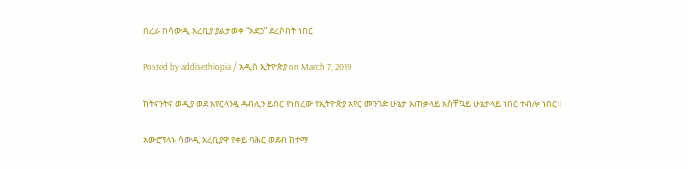በረራ በሳውዲ አረቢያ ያልታወቀ “አደጋ” ደረሶበት ነበር

Posted by addisethiopia / አዲስ ኢትዮጵያ on March 7, 2019

ከትናንትና ወዲያ ወደ አየርላንዷ ዳብሊን ይበር የነበረው የኢትዮጵያ አየር መንገድ ሁኔታ አጠቃላይ አስቸኳይ ሁኔታላይ ነበር ተብሎ ነበር።

አውሮፕላኑ ሳውዲ አረቢያዋ የቀይ ባሕር ወደብ ከተማ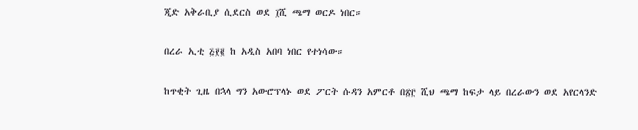ጂድ አቅራቢያ ሲደርስ ወደ ፲ሺ ጫማ ወርዶ ነበር።

በረራ ኢቲ ፭፻፪ ከ አዲስ አበባ ነበር የተነሳው።

ከጥቂት ጊዜ በኋላ ግን አውሮፕላኑ ወደ ፖርት ሱዳን አምርቶ በ፳፫ ሺህ ጫማ ከፍታ ላይ በረራውን ወደ አየርላንድ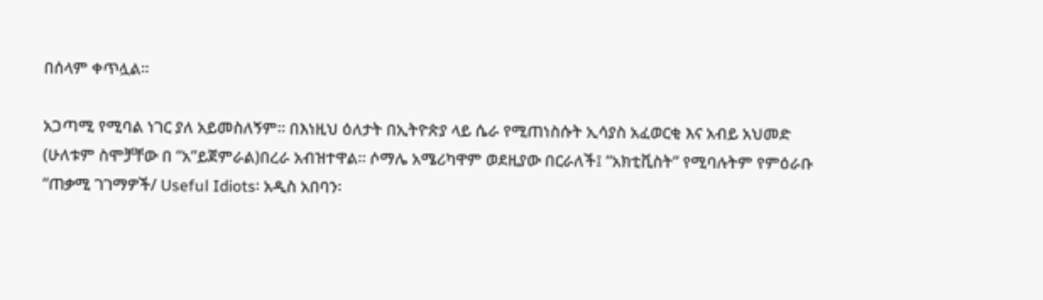በሰላም ቀጥሏል።

አጋጣሚ የሚባል ነገር ያለ አይመስለኝም። በእነዚህ ዕለታት በኢትዮጵያ ላይ ሴራ የሚጠነስሱት ኢሳያስ አፈወርቂ እና አብይ አህመድ (ሁለቱም ስሞቻቸው በ “አ”ይጀምራል)በረራ አብዝተዋል። ሶማሌ አሜሪካዋም ወደዚያው በርራለች፤ “አክቲቪስት” የሚባሉትም የምዕራቡ “ጠቃሚ ገገማዎች/ Useful Idiots፡ አዲስ አበባን፡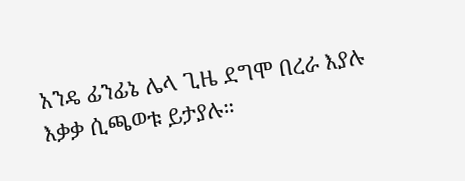አንዴ ፊንፊኔ ሌላ ጊዜ ደግሞ በረራ እያሉ እቃቃ ሲጫወቱ ይታያሉ።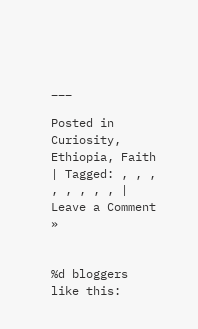___

Posted in Curiosity, Ethiopia, Faith | Tagged: , , , , , , , , | Leave a Comment »


%d bloggers like this: